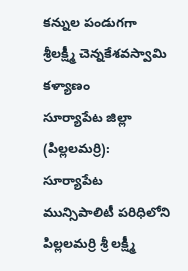కన్నుల పండుగగా శ్రీలక్ష్మీ చెన్నకేశవస్వామి కళ్యాణం
సూర్యాపేట జిల్లా (పిల్లలమర్రి): సూర్యాపేట మున్సిపాలిటీ పరిధిలోని పిల్లలమర్రి శ్రీ లక్ష్మీ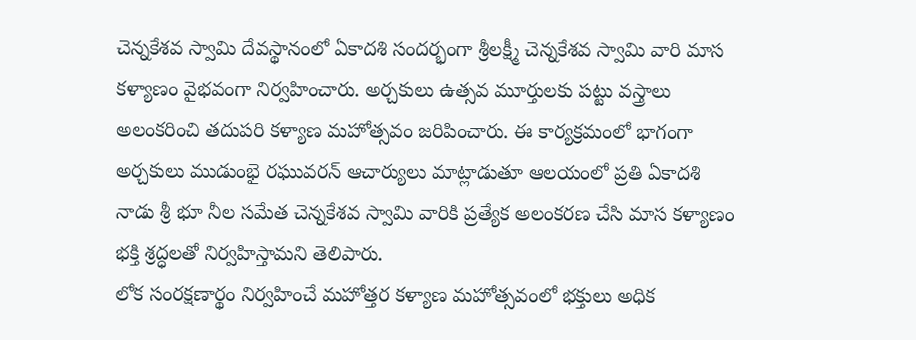చెన్నకేశవ స్వామి దేవస్థానంలో ఏకాదశి సందర్భంగా శ్రీలక్ష్మీ చెన్నకేశవ స్వామి వారి మాస కళ్యాణం వైభవంగా నిర్వహించారు. అర్చకులు ఉత్సవ మూర్తులకు పట్టు వస్త్రాలు అలంకరించి తదుపరి కళ్యాణ మహోత్సవం జరిపించారు. ఈ కార్యక్రమంలో భాగంగా అర్చకులు ముడుంభై రఘువరన్ ఆచార్యులు మాట్లాడుతూ ఆలయంలో ప్రతి ఏకాదశి నాడు శ్రీ భూ నీల సమేత చెన్నకేశవ స్వామి వారికి ప్రత్యేక అలంకరణ చేసి మాస కళ్యాణం భక్తి శ్రద్ధలతో నిర్వహిస్తామని తెలిపారు.
లోక సంరక్షణార్థం నిర్వహించే మహోత్తర కళ్యాణ మహోత్సవంలో భక్తులు అధిక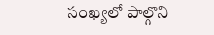సంఖ్యలో పాల్గొని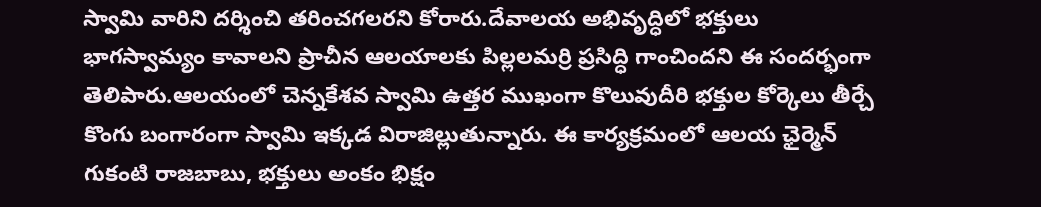స్వామి వారిని దర్శించి తరించగలరని కోరారు.దేవాలయ అభివృద్ధిలో భక్తులు భాగస్వామ్యం కావాలని ప్రాచీన ఆలయాలకు పిల్లలమర్రి ప్రసిద్ధి గాంచిందని ఈ సందర్భంగా తెలిపారు.ఆలయంలో చెన్నకేశవ స్వామి ఉత్తర ముఖంగా కొలువుదీరి భక్తుల కోర్కెలు తీర్చే కొంగు బంగారంగా స్వామి ఇక్కడ విరాజిల్లుతున్నారు. ఈ కార్యక్రమంలో ఆలయ ఛైర్మెన్ గుకంటి రాజబాబు, భక్తులు అంకం భిక్షం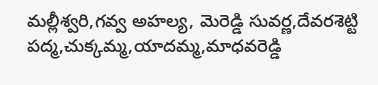మల్లీశ్వరి,గవ్వ అహల్య, మెరెడ్డి సువర్ణ,దేవరశెట్టి పద్మ,చుక్కమ్మ,యాదమ్మ,మాధవరెడ్డి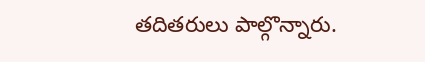తదితరులు పాల్గొన్నారు.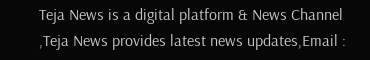Teja News is a digital platform & News Channel ,Teja News provides latest news updates,Email :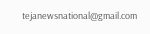tejanewsnational@gmail.com